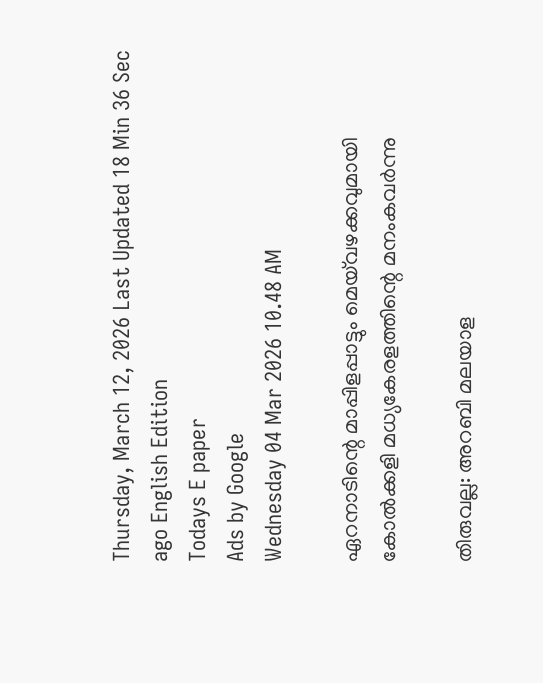Thursday, March 12, 2026 Last Updated 18 Min 36 Sec ago English Edition
Todays E paper
Ads by Google
Wednesday 04 Mar 2026 10.48 AM

ഏറനാടിന്റെ മാപ്പിളപ്പാട്ടും മെയ്‌വഴക്കവുമായി കോല്‍ക്കളി മധ്യകേരളത്തിന്റെ മനംകവര്‍ന്നു

തിരുവല്ല: അറബി മലയാള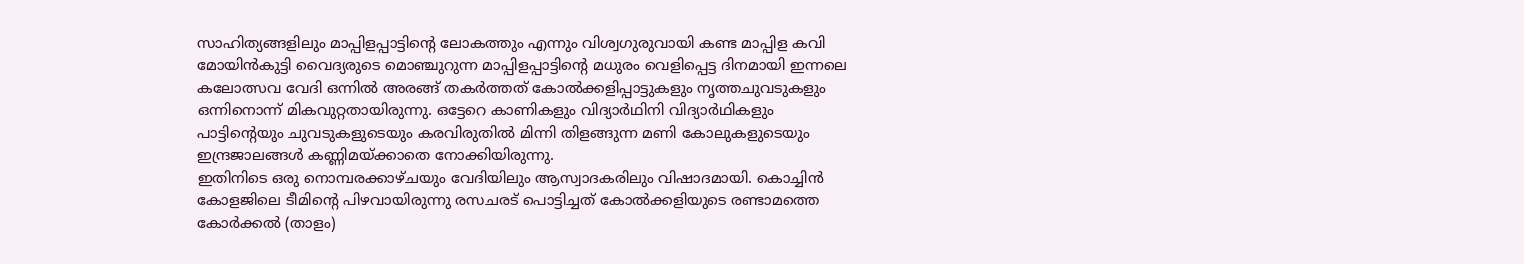സാഹിത്യങ്ങളിലും മാപ്പിളപ്പാട്ടിന്റെ ലോകത്തും എന്നും വിശ്വഗുരുവായി കണ്ട മാപ്പിള കവി മോയിന്‍കുട്ടി വൈദ്യരുടെ മൊഞ്ചുറുന്ന മാപ്പിളപ്പാട്ടിന്റെ മധുരം വെളിപ്പെട്ട ദിനമായി ഇന്നലെ കലോത്സവ വേദി ഒന്നില്‍ അരങ്ങ്‌ തകര്‍ത്തത്‌ കോല്‍ക്കളിപ്പാട്ടുകളും നൃത്തചുവടുകളും ഒന്നിനൊന്ന്‌ മികവുറ്റതായിരുന്നു. ഒട്ടേറെ കാണികളും വിദ്യാര്‍ഥിനി വിദ്യാര്‍ഥികളും പാട്ടിന്റെയും ചുവടുകളുടെയും കരവിരുതില്‍ മിന്നി തിളങ്ങുന്ന മണി കോലുകളുടെയും ഇന്ദ്രജാലങ്ങള്‍ കണ്ണിമയ്‌ക്കാതെ നോക്കിയിരുന്നു.
ഇതിനിടെ ഒരു നൊമ്പരക്കാഴ്‌ചയും വേദിയിലും ആസ്വാദകരിലും വിഷാദമായി. കൊച്ചിന്‍ കോളജിലെ ടീമിന്റെ പിഴവായിരുന്നു രസചരട്‌ പൊട്ടിച്ചത്‌ കോല്‍ക്കളിയുടെ രണ്ടാമത്തെ കോര്‍ക്കല്‍ (താളം)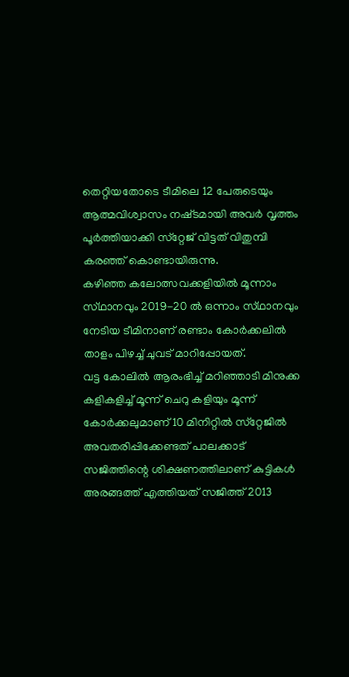തെറ്റിയതോടെ ടീമിലെ 12 പേരുടെയും ആത്മവിശ്വാസം നഷ്‌ടമായി അവര്‍ വൃത്തം പൂര്‍ത്തിയാക്കി സ്‌റ്റേജ്‌ വിട്ടത്‌ വിതുമ്പി കരഞ്ഞ്‌ കൊണ്ടായിരുന്നു.
കഴിഞ്ഞ കലോത്സവക്കളിയില്‍ മൂന്നാം സ്‌ഥാനവും 2019-20 ല്‍ ഒന്നാം സ്‌ഥാനവും നേടിയ ടീമിനാണ്‌ രണ്ടാം കോര്‍ക്കലില്‍ താളം പിഴച്ച്‌ ചുവട്‌ മാറിപ്പോയത്‌.
വട്ട കോലില്‍ ആരംഭിച്ച്‌ മറിഞ്ഞാടി മിനുക്ക കളികളിച്ച്‌ മൂന്ന്‌ ചെറു കളിയും മൂന്ന്‌ കോര്‍ക്കലുമാണ്‌ 10 മിനിറ്റില്‍ സ്‌റ്റേജില്‍ അവതരിപ്പിക്കേണ്ടത്‌ പാലക്കാട്‌ സജിത്തിന്റെ ശിക്ഷണത്തിലാണ്‌ കുട്ടികള്‍ അരങ്ങത്ത്‌ എത്തിയത്‌ സജിത്ത്‌ 2013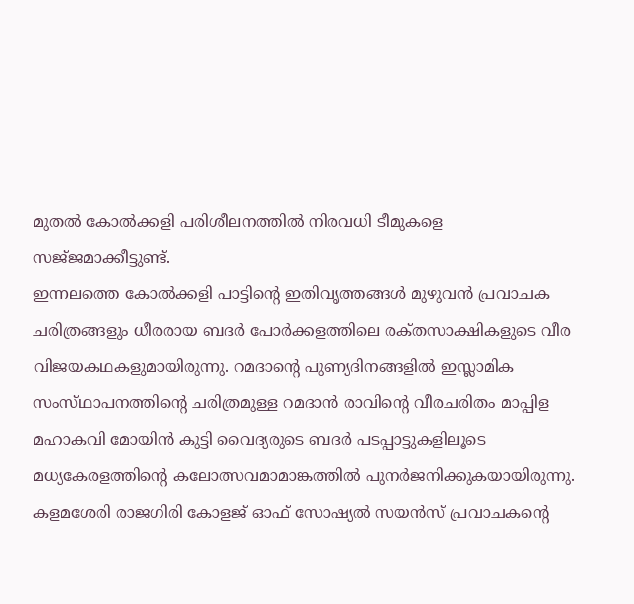മുതല്‍ കോല്‍ക്കളി പരിശീലനത്തില്‍ നിരവധി ടീമുകളെ സജ്‌ജമാക്കീട്ടുണ്ട്‌.
ഇന്നലത്തെ കോല്‍ക്കളി പാട്ടിന്റെ ഇതിവൃത്തങ്ങള്‍ മുഴുവന്‍ പ്രവാചക ചരിത്രങ്ങളും ധീരരായ ബദര്‍ പോര്‍ക്കളത്തിലെ രക്‌തസാക്ഷികളുടെ വീര വിജയകഥകളുമായിരുന്നു. റമദാന്റെ പുണ്യദിനങ്ങളില്‍ ഇസ്ലാമിക സംസ്‌ഥാപനത്തിന്റെ ചരിത്രമുള്ള റമദാന്‍ രാവിന്റെ വീരചരിതം മാപ്പിള മഹാകവി മോയിന്‍ കുട്ടി വൈദ്യരുടെ ബദര്‍ പടപ്പാട്ടുകളിലൂടെ മധ്യകേരളത്തിന്റെ കലോത്സവമാമാങ്കത്തില്‍ പുനര്‍ജനിക്കുകയായിരുന്നു.
കളമശേരി രാജഗിരി കോളജ്‌ ഓഫ്‌ സോഷ്യല്‍ സയന്‍സ്‌ പ്രവാചകന്റെ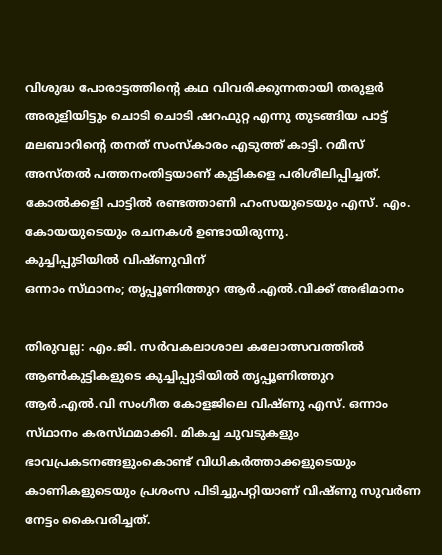വിശുദ്ധ പോരാട്ടത്തിന്റെ കഥ വിവരിക്കുന്നതായി തരുളര്‍ അരുളിയിട്ടും ചൊടി ചൊടി ഷറഫുറ്റ എന്നു തുടങ്ങിയ പാട്ട്‌ മലബാറിന്റെ തനത്‌ സംസ്‌കാരം എടുത്ത്‌ കാട്ടി. റമീസ്‌ അസ്‌തല്‍ പത്തനംതിട്ടയാണ്‌ കുട്ടികളെ പരിശീലിപ്പിച്ചത്‌.
കോല്‍ക്കളി പാട്ടില്‍ രണ്ടത്താണി ഹംസയുടെയും എസ്‌. എം. കോയയുടെയും രചനകള്‍ ഉണ്ടായിരുന്നു.
കുച്ചിപ്പുടിയില്‍ വിഷ്‌ണുവിന്‌
ഒന്നാം സ്‌ഥാനം; തൃപ്പൂണിത്തുറ ആര്‍.എല്‍.വിക്ക്‌ അഭിമാനം

തിരുവല്ല: എം.ജി. സര്‍വകലാശാല കലോത്സവത്തില്‍ ആണ്‍കുട്ടികളുടെ കുച്ചിപ്പുടിയില്‍ തൃപ്പൂണിത്തുറ ആര്‍.എല്‍.വി സംഗീത കോളജിലെ വിഷ്‌ണു എസ്‌. ഒന്നാം സ്‌ഥാനം കരസ്‌ഥമാക്കി. മികച്ച ചുവടുകളും ഭാവപ്രകടനങ്ങളുംകൊണ്ട്‌ വിധികര്‍ത്താക്കളുടെയും കാണികളുടെയും പ്രശംസ പിടിച്ചുപറ്റിയാണ്‌ വിഷ്‌ണു സുവര്‍ണ നേട്ടം കൈവരിച്ചത്‌.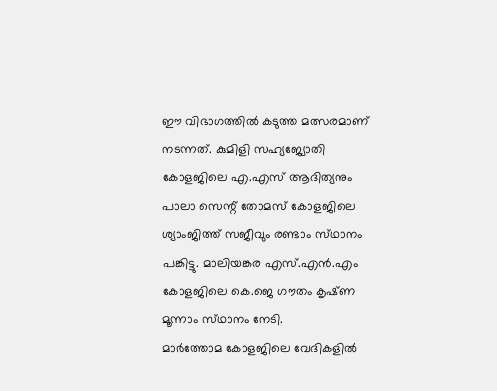ഈ വിഭാഗത്തില്‍ കടുത്ത മത്സരമാണ്‌ നടന്നത്‌. കുമിളി സഹ്യജ്യോതി കോളജിലെ എ.എസ്‌ ആദിത്യനും പാലാ സെന്റ്‌ തോമസ്‌ കോളജിലെ ശ്യാംജിത്ത്‌ സജീവും രണ്ടാം സ്‌ഥാനം പങ്കിട്ടു. മാലിയങ്കര എസ്‌.എന്‍.എം കോളജിലെ കെ.ജെ ഗൗതം കൃഷ്‌ണ മൂന്നാം സ്‌ഥാനം നേടി.
മാര്‍ത്തോമ കോളജിലെ വേദികളില്‍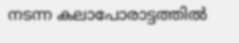നടന്ന കലാപോരാട്ടത്തില്‍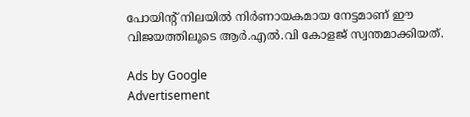പോയിന്റ്‌ നിലയില്‍ നിര്‍ണായകമായ നേട്ടമാണ്‌ ഈ വിജയത്തിലൂടെ ആര്‍.എല്‍.വി കോളജ്‌ സ്വന്തമാക്കിയത്‌.

Ads by Google
Advertisement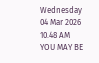Wednesday 04 Mar 2026 10.48 AM
YOU MAY BE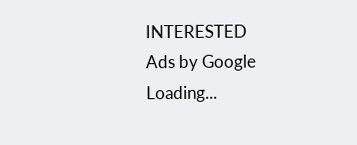INTERESTED
Ads by Google
Loading...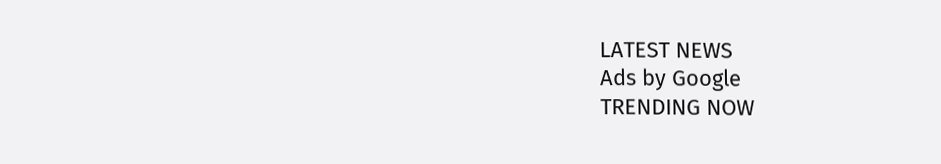LATEST NEWS
Ads by Google
TRENDING NOW